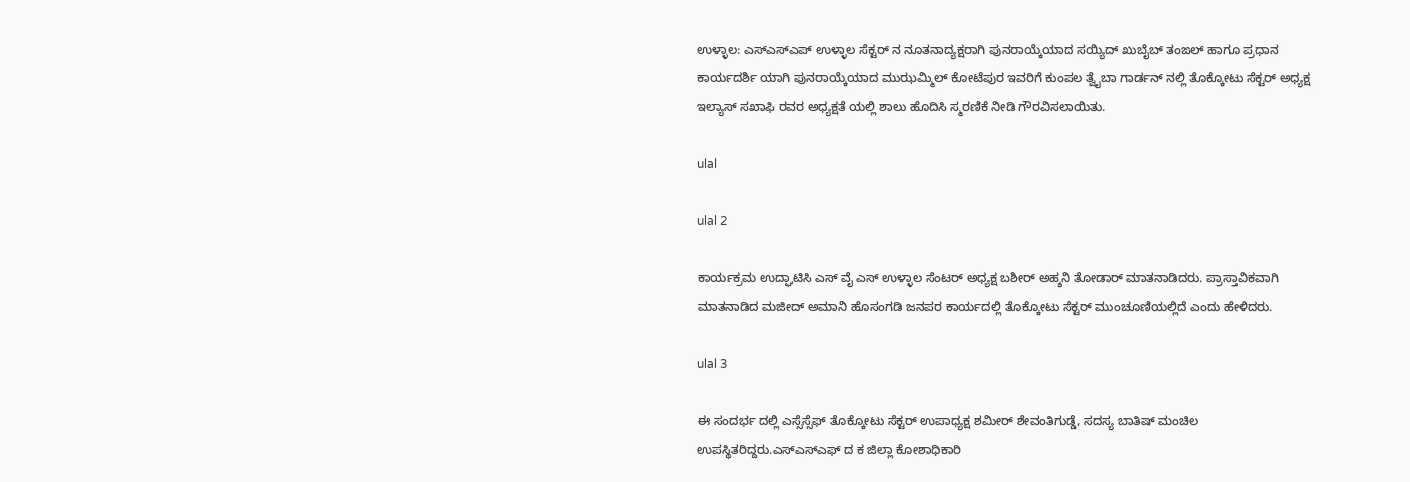ಉಳ್ಳಾಲ: ಎಸ್ಎಸ್ಎಪ್ ಉಳ್ಳಾಲ ಸೆಕ್ಟರ್ ನ ನೂತನಾದ್ಯಕ್ಷರಾಗಿ ಪುನರಾಯ್ಕೆಯಾದ ಸಯ್ಯಿದ್ ಖುಬೈಬ್ ತಂಙಲ್ ಹಾಗೂ ಪ್ರಧಾನ ಕಾರ್ಯದರ್ಶಿ ಯಾಗಿ ಪುನರಾಯ್ಕೆಯಾದ ಮುಝಮ್ಮಿಲ್ ಕೋಟೆಪುರ ಇವರಿಗೆ ಕುಂಪಲ ತ್ವೈಬಾ ಗಾರ್ಡನ್ ನಲ್ಲಿ ತೊಕ್ಕೋಟು ಸೆಕ್ಟರ್ ಅಧ್ಯಕ್ಷ ಇಲ್ಯಾಸ್ ಸಖಾಫಿ ರವರ ಅಧ್ಯಕ್ಷತೆ ಯಲ್ಲಿ ಶಾಲು ಹೊದಿಸಿ ಸ್ಮರಣಿಕೆ ನೀಡಿ ಗೌರವಿಸಲಾಯಿತು.

ulal

ulal 2

ಕಾರ್ಯಕ್ರಮ ಉದ್ಘಾಟಿಸಿ ಎಸ್ ವೈ ಎಸ್ ಉಳ್ಳಾಲ ಸೆಂಟರ್ ಅಧ್ಯಕ್ಷ ಬಶೀರ್ ಅಹ್ಶನಿ ತೋಡಾರ್ ಮಾತನಾಡಿದರು. ಪ್ರಾಸ್ತಾವಿಕವಾಗಿ ಮಾತನಾಡಿದ ಮಜೀದ್ ಅಮಾನಿ ಹೊಸಂಗಡಿ ಜನಪರ ಕಾರ್ಯದಲ್ಲಿ ತೊಕ್ಕೋಟು ಸೆಕ್ಟರ್ ಮುಂಚೂಣಿಯಲ್ಲಿದೆ ಎಂದು ಹೇಳಿದರು.

ulal 3

ಈ ಸಂದರ್ಭ ದಲ್ಲಿ ಎಸ್ಸೆಸ್ಸೆಫ್ ತೊಕ್ಕೋಟು ಸೆಕ್ಟರ್ ಉಪಾಧ್ಯಕ್ಷ ಶಮೀರ್ ಶೇವಂತಿಗುಡ್ಡೆ, ಸದಸ್ಯ ಬಾತಿಷ್ ಮಂಚಿಲ ಉಪಸ್ಥಿತರಿದ್ದರು.ಎಸ್ಎಸ್ಎಫ್ ದ ಕ ಜಿಲ್ಲಾ ಕೋಶಾಧಿಕಾರಿ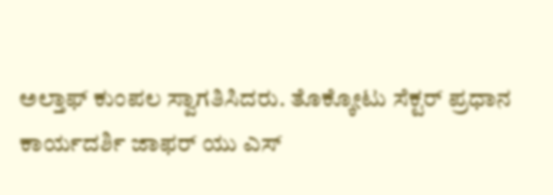ಅಲ್ತಾಫ್ ಕುಂಪಲ ಸ್ವಾಗತಿಸಿದರು. ತೊಕ್ಕೋಟು ಸೆಕ್ಟರ್ ಪ್ರಧಾನ ಕಾರ್ಯದರ್ಶಿ ಜಾಫರ್ ಯು ಎಸ್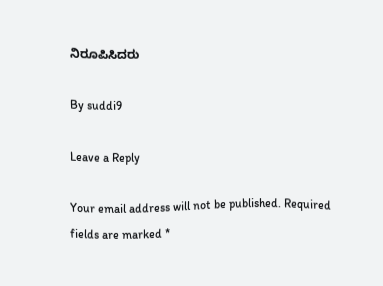ನಿರೂಪಿಸಿದರು

By suddi9

Leave a Reply

Your email address will not be published. Required fields are marked *